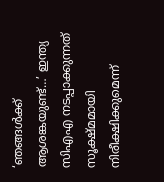‘ഞങ്ങള്‍ക്ക് ആശങ്കയുണ്ട്…’ ഇന്ത്യ സിഎഎ നടപ്പാക്കുന്നത് സൂക്ഷ്മമായി നിരീക്ഷിക്കുമെന്ന്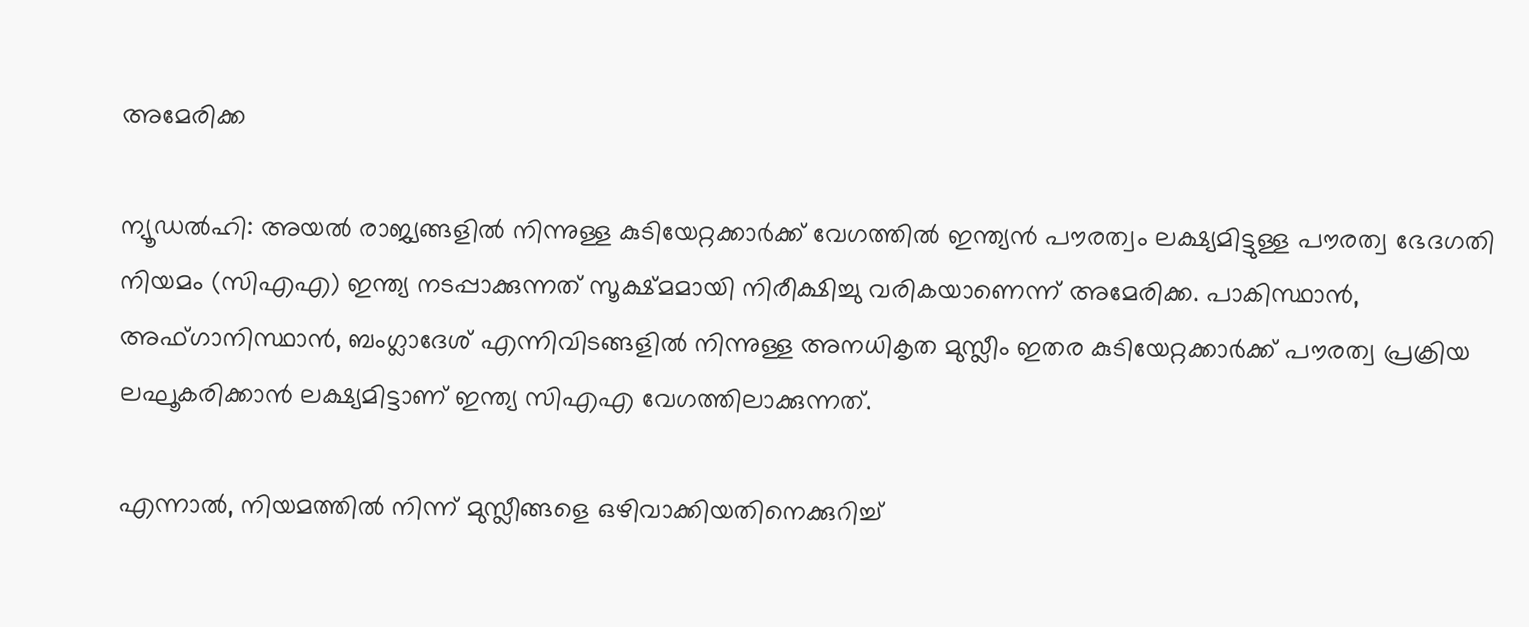അമേരിക്ക

ന്യൂഡല്‍ഹി: അയല്‍ രാജ്യങ്ങളില്‍ നിന്നുള്ള കുടിയേറ്റക്കാര്‍ക്ക് വേഗത്തില്‍ ഇന്ത്യന്‍ പൗരത്വം ലക്ഷ്യമിട്ടുള്ള പൗരത്വ ഭേദഗതി നിയമം (സിഎഎ) ഇന്ത്യ നടപ്പാക്കുന്നത് സൂക്ഷ്മമായി നിരീക്ഷിച്ചു വരികയാണെന്ന് അമേരിക്ക. പാകിസ്ഥാന്‍, അഫ്ഗാനിസ്ഥാന്‍, ബംഗ്ലാദേശ് എന്നിവിടങ്ങളില്‍ നിന്നുള്ള അനധികൃത മുസ്ലീം ഇതര കുടിയേറ്റക്കാര്‍ക്ക് പൗരത്വ പ്രക്രിയ ലഘൂകരിക്കാന്‍ ലക്ഷ്യമിട്ടാണ് ഇന്ത്യ സിഎഎ വേഗത്തിലാക്കുന്നത്.

എന്നാല്‍, നിയമത്തില്‍ നിന്ന് മുസ്ലീങ്ങളെ ഒഴിവാക്കിയതിനെക്കുറിച്ച്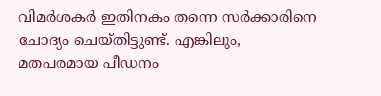വിമര്‍ശകര്‍ ഇതിനകം തന്നെ സര്‍ക്കാരിനെ ചോദ്യം ചെയ്തിട്ടുണ്ട്. എങ്കിലും, മതപരമായ പീഡനം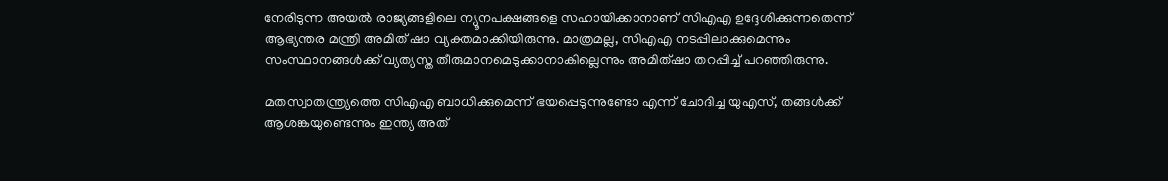നേരിടുന്ന അയല്‍ രാജ്യങ്ങളിലെ ന്യൂനപക്ഷങ്ങളെ സഹായിക്കാനാണ് സിഎഎ ഉദ്ദേശിക്കുന്നതെന്ന് ആഭ്യന്തര മന്ത്രി അമിത് ഷാ വ്യക്തമാക്കിയിരുന്നു. മാത്രമല്ല, സിഎഎ നടപ്പിലാക്കുമെന്നും സംസ്ഥാനങ്ങള്‍ക്ക് വ്യത്യസ്ത തീരുമാനമെടുക്കാനാകില്ലെന്നും അമിത്ഷാ തറപ്പിച്ച് പറഞ്ഞിരുന്നു.

മതസ്വാതന്ത്ര്യത്തെ സിഎഎ ബാധിക്കുമെന്ന് ഭയപ്പെടുന്നുണ്ടോ എന്ന് ചോദിച്ച യുഎസ്, തങ്ങള്‍ക്ക് ആശങ്കയുണ്ടെന്നും ഇന്ത്യ അത്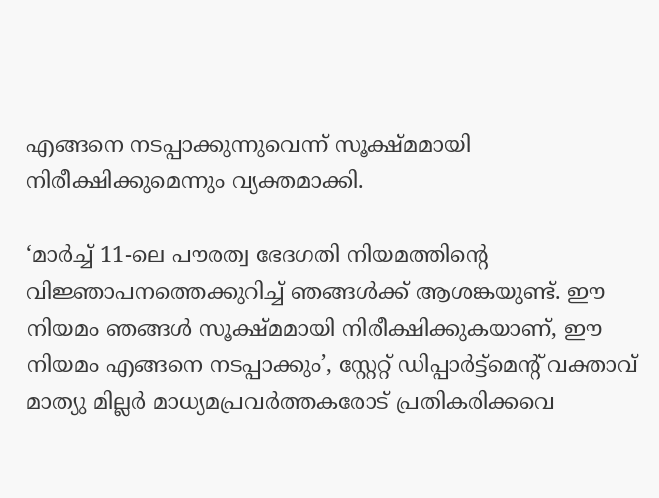എങ്ങനെ നടപ്പാക്കുന്നുവെന്ന് സൂക്ഷ്മമായി നിരീക്ഷിക്കുമെന്നും വ്യക്തമാക്കി.

‘മാര്‍ച്ച് 11-ലെ പൗരത്വ ഭേദഗതി നിയമത്തിന്റെ വിജ്ഞാപനത്തെക്കുറിച്ച് ഞങ്ങള്‍ക്ക് ആശങ്കയുണ്ട്. ഈ നിയമം ഞങ്ങള്‍ സൂക്ഷ്മമായി നിരീക്ഷിക്കുകയാണ്, ഈ നിയമം എങ്ങനെ നടപ്പാക്കും’, സ്റ്റേറ്റ് ഡിപ്പാര്‍ട്ട്മെന്റ് വക്താവ് മാത്യു മില്ലര്‍ മാധ്യമപ്രവര്‍ത്തകരോട് പ്രതികരിക്കവെ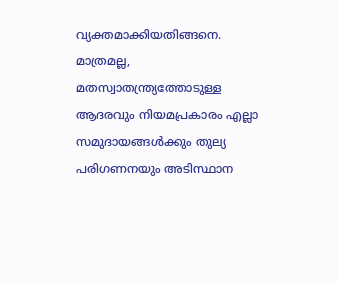വ്യക്തമാക്കിയതിങ്ങനെ. മാത്രമല്ല, മതസ്വാതന്ത്ര്യത്തോടുള്ള ആദരവും നിയമപ്രകാരം എല്ലാ സമുദായങ്ങള്‍ക്കും തുല്യ പരിഗണനയും അടിസ്ഥാന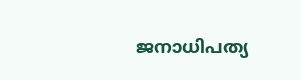ജനാധിപത്യ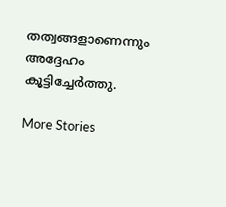തത്വങ്ങളാണെന്നും അദ്ദേഹം കൂട്ടിച്ചേര്‍ത്തു.

More Stories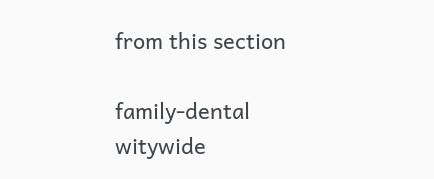from this section

family-dental
witywide